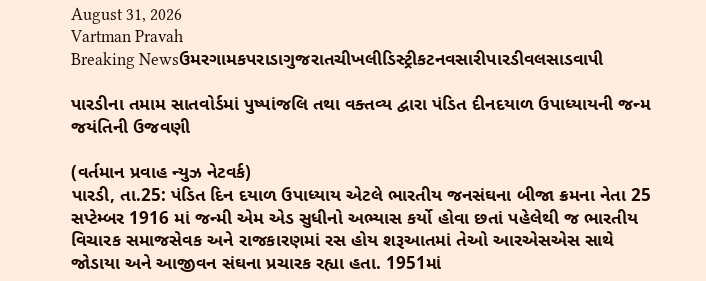August 31, 2026
Vartman Pravah
Breaking Newsઉમરગામકપરાડાગુજરાતચીખલીડિસ્ટ્રીકટનવસારીપારડીવલસાડવાપી

પારડીના તમામ સાતવોર્ડમાં પુષ્‍પાંજલિ તથા વક્‍તવ્‍ય દ્વારા પંડિત દીનદયાળ ઉપાધ્‍યાયની જન્‍મ જયંતિની ઉજવણી

(વર્તમાન પ્રવાહ ન્‍યુઝ નેટવર્ક)
પારડી, તા.25: પંડિત દિન દયાળ ઉપાધ્‍યાય એટલે ભારતીય જનસંઘના બીજા ક્રમના નેતા 25 સપ્‍ટેમ્‍બર 1916 માં જન્‍મી એમ એડ સુધીનો અભ્‍યાસ કર્યો હોવા છતાં પહેલેથી જ ભારતીય વિચારક સમાજસેવક અને રાજકારણમાં રસ હોય શરૂઆતમાં તેઓ આરએસએસ સાથે જોડાયા અને આજીવન સંઘના પ્રચારક રહ્યા હતા. 1951માં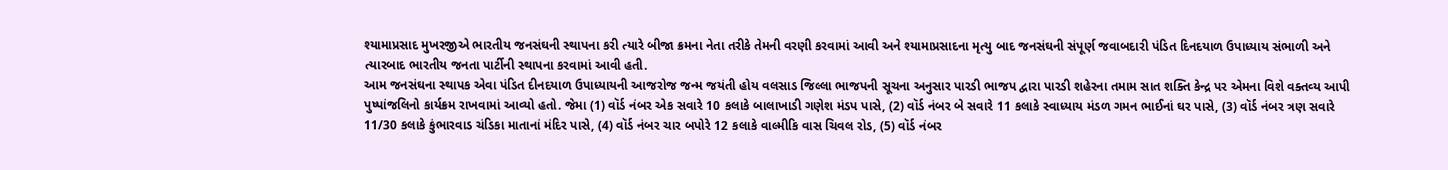શ્‍યામાપ્રસાદ મુખરજીએ ભારતીય જનસંઘની સ્‍થાપના કરી ત્‍યારે બીજા ક્રમના નેતા તરીકે તેમની વરણી કરવામાં આવી અને શ્‍યામાપ્રસાદના મૃત્‍યુ બાદ જનસંઘની સંપૂર્ણ જવાબદારી પંડિત દિનદયાળ ઉપાધ્‍યાય સંભાળી અને ત્‍યારબાદ ભારતીય જનતા પાર્ટીની સ્‍થાપના કરવામાં આવી હતી.
આમ જનસંઘના સ્‍થાપક એવા પંડિત દીનદયાળ ઉપાધ્‍યાયની આજરોજ જન્‍મ જયંતી હોય વલસાડ જિલ્લા ભાજપની સૂચના અનુસાર પારડી ભાજપ દ્વારા પારડી શહેરના તમામ સાત શક્‍તિ કેન્‍દ્ર પર એમના વિશે વક્‍તવ્‍ય આપી પુષ્‍પાંજલિનો કાર્યક્રમ રાખવામાં આવ્‍યો હતો. જેમા (1) વૉર્ડ નંબર એક સવારે 10 કલાકે બાલાખાડી ગણેશ મંડપ પાસે, (2) વૉર્ડ નંબર બે સવારે 11 કલાકે સ્‍વાધ્‍યાય મંડળ ગમન ભાઈનાં ઘર પાસે, (3) વૉર્ડ નંબર ત્રણ સવારે 11/30 કલાકે કુંભારવાડ ચંડિકા માતાનાં મંદિર પાસે, (4) વૉર્ડ નંબર ચાર બપોરે 12 કલાકે વાલ્‍મીકિ વાસ ચિવલ રોડ, (5) વૉર્ડ નંબર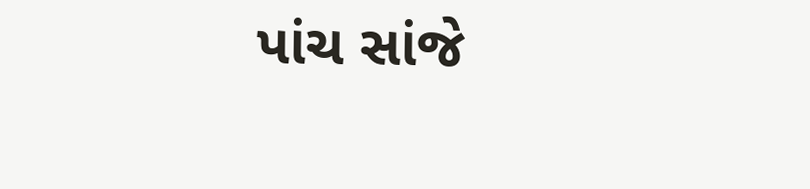પાંચ સાંજે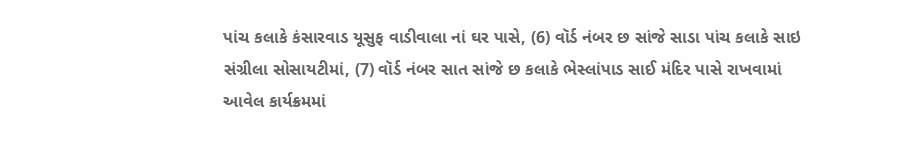પાંચ કલાકે કંસારવાડ યૂસુફ વાડીવાલા નાં ઘર પાસે, (6) વૉર્ડ નંબર છ સાંજે સાડા પાંચ કલાકે સાઇ સંગ્રીલા સોસાયટીમાં, (7) વૉર્ડ નંબર સાત સાંજે છ કલાકે ભેસ્‍લાંપાડ સાઈ મંદિર પાસે રાખવામાં આવેલ કાર્યક્રમમાં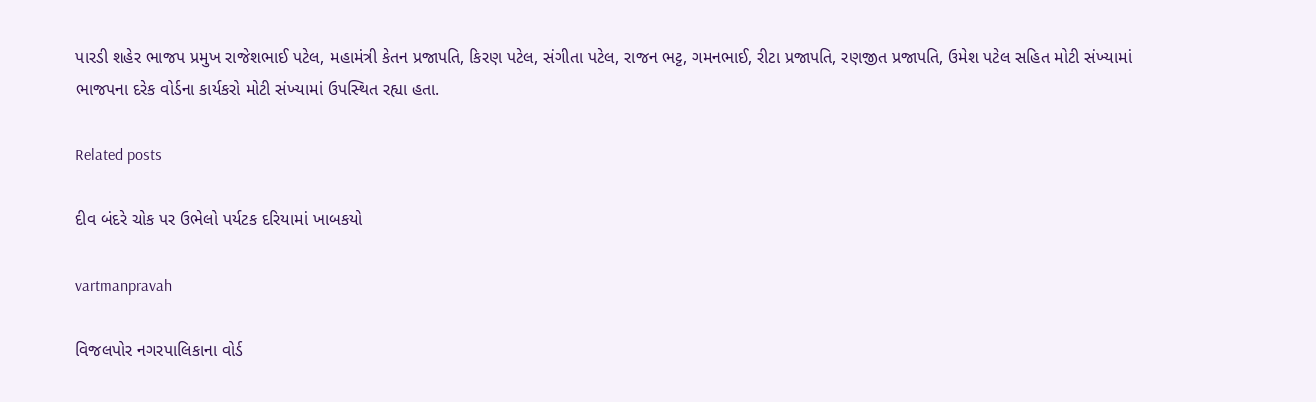પારડી શહેર ભાજપ પ્રમુખ રાજેશભાઈ પટેલ, મહામંત્રી કેતન પ્રજાપતિ, કિરણ પટેલ, સંગીતા પટેલ, રાજન ભટ્ટ, ગમનભાઈ, રીટા પ્રજાપતિ, રણજીત પ્રજાપતિ, ઉમેશ પટેલ સહિત મોટી સંખ્‍યામાં ભાજપના દરેક વોર્ડના કાર્યકરો મોટી સંખ્‍યામાં ઉપસ્‍થિત રહ્યા હતા.

Related posts

દીવ બંદરે ચોક પર ઉભેલો પર્યટક દરિયામાં ખાબકયો

vartmanpravah

વિજલપોર નગરપાલિકાના વોર્ડ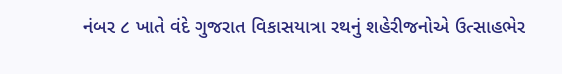નંબર ૮ ખાતે વંદે ગુજરાત વિકાસયાત્રા રથનું શહેરીજનોએ ઉત્સાહભેર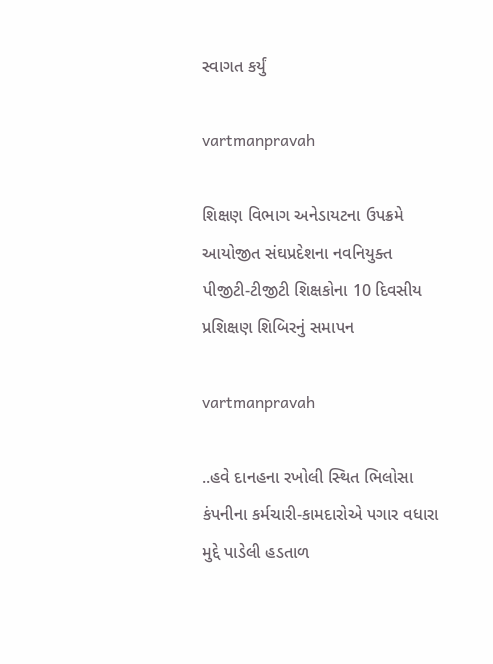સ્વાગત કર્યું

vartmanpravah

શિક્ષણ વિભાગ અનેડાયટના ઉપક્રમે આયોજીત સંઘપ્રદેશના નવનિયુક્‍ત પીજીટી-ટીજીટી શિક્ષકોના 10 દિવસીય પ્રશિક્ષણ શિબિરનું સમાપન

vartmanpravah

..હવે દાનહના રખોલી સ્‍થિત ભિલોસા કંપનીના કર્મચારી-કામદારોએ પગાર વધારા મુદ્દે પાડેલી હડતાળ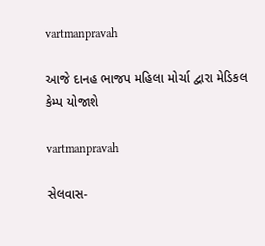vartmanpravah

આજે દાનહ ભાજપ મહિલા મોર્ચા દ્વારા મેડિકલ કેમ્‍પ યોજાશે

vartmanpravah

સેલવાસ-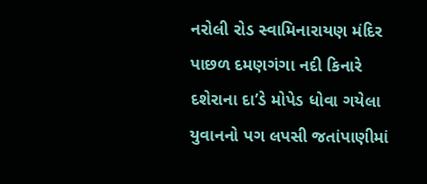નરોલી રોડ સ્‍વામિનારાયણ મંદિર પાછળ દમણગંગા નદી કિનારે દશેરાના દા’ડે મોપેડ ધોવા ગયેલા યુવાનનો પગ લપસી જતાંપાણીમાં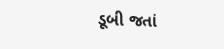ડૂબી જતાં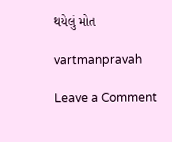થયેલું મોત

vartmanpravah

Leave a Comment